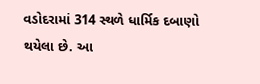વડોદરામાં 314 સ્થળે ધાર્મિક દબાણો થયેલા છે. આ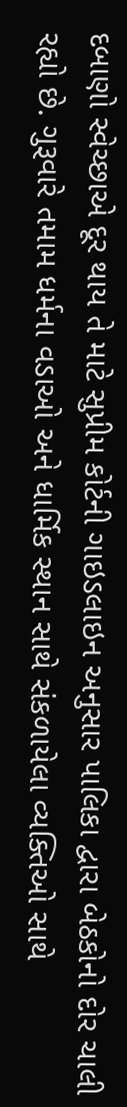દબાણો સ્વેચ્છાએ દૂર થાય તે માટે સુપ્રીમ કોર્ટની ગાઇડલાઇન અનુસાર પાલિકા દ્વારા બેઠકોનો દોર ચાલી રહ્યો છે. ગુરૂવારે તમામ ધર્મના વડાઓ અને ધાર્મિક સ્થાન સાથે સંકળાયેલા વ્યક્તિઓ સાથે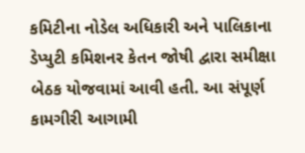કમિટીના નોડેલ અધિકારી અને પાલિકાના ડેપ્યુટી કમિશનર કેતન જોષી દ્વારા સમીક્ષા બેઠક યોજવામાં આવી હતી. આ સંપૂર્ણ કામગીરી આગામી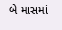બે માસમાં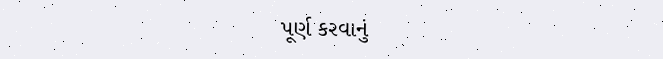પૂર્ણ કરવાનું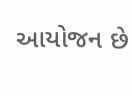આયોજન છે